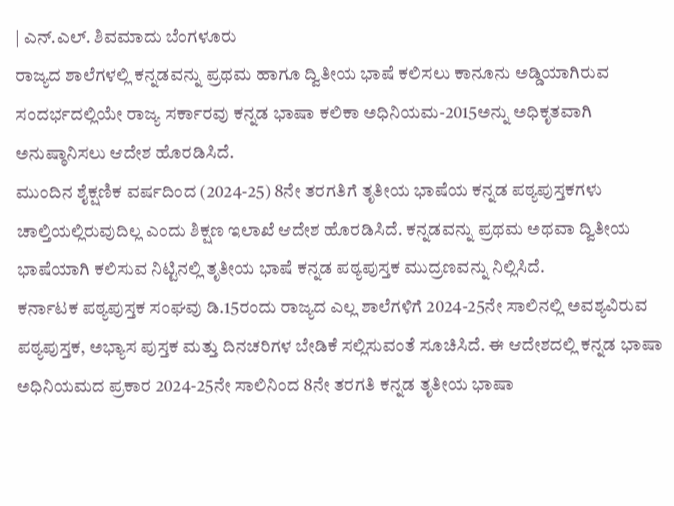| ಎನ್.ಎಲ್. ಶಿವಮಾದು ಬೆಂಗಳೂರು
ರಾಜ್ಯದ ಶಾಲೆಗಳಲ್ಲಿ ಕನ್ನಡವನ್ನು ಪ್ರಥಮ ಹಾಗೂ ದ್ವಿತೀಯ ಭಾಷೆ ಕಲಿಸಲು ಕಾನೂನು ಅಡ್ಡಿಯಾಗಿರುವ ಸಂದರ್ಭದಲ್ಲಿಯೇ ರಾಜ್ಯ ಸರ್ಕಾರವು ಕನ್ನಡ ಭಾಷಾ ಕಲಿಕಾ ಅಧಿನಿಯಮ-2015ಅನ್ನು ಅಧಿಕೃತವಾಗಿ ಅನುಷ್ಠಾನಿಸಲು ಆದೇಶ ಹೊರಡಿಸಿದೆ.
ಮುಂದಿನ ಶೈಕ್ಷಣಿಕ ವರ್ಷದಿಂದ (2024-25) 8ನೇ ತರಗತಿಗೆ ತೃತೀಯ ಭಾಷೆಯ ಕನ್ನಡ ಪಠ್ಯಪುಸ್ತಕಗಳು ಚಾಲ್ತಿಯಲ್ಲಿರುವುದಿಲ್ಲ ಎಂದು ಶಿಕ್ಷಣ ಇಲಾಖೆ ಆದೇಶ ಹೊರಡಿಸಿದೆ. ಕನ್ನಡವನ್ನು ಪ್ರಥಮ ಅಥವಾ ದ್ವಿತೀಯ ಭಾಷೆಯಾಗಿ ಕಲಿಸುವ ನಿಟ್ಟಿನಲ್ಲಿ ತೃತೀಯ ಭಾಷೆ ಕನ್ನಡ ಪಠ್ಯಪುಸ್ತಕ ಮುದ್ರಣವನ್ನು ನಿಲ್ಲಿಸಿದೆ.
ಕರ್ನಾಟಕ ಪಠ್ಯಪುಸ್ತಕ ಸಂಘವು ಡಿ.15ರಂದು ರಾಜ್ಯದ ಎಲ್ಲ ಶಾಲೆಗಳಿಗೆ 2024-25ನೇ ಸಾಲಿನಲ್ಲಿ ಅವಶ್ಯವಿರುವ ಪಠ್ಯಪುಸ್ತಕ, ಅಭ್ಯಾಸ ಪುಸ್ತಕ ಮತ್ತು ದಿನಚರಿಗಳ ಬೇಡಿಕೆ ಸಲ್ಲಿಸುವಂತೆ ಸೂಚಿಸಿದೆ. ಈ ಆದೇಶದಲ್ಲಿ ಕನ್ನಡ ಭಾಷಾ ಅಧಿನಿಯಮದ ಪ್ರಕಾರ 2024-25ನೇ ಸಾಲಿನಿಂದ 8ನೇ ತರಗತಿ ಕನ್ನಡ ತೃತೀಯ ಭಾಷಾ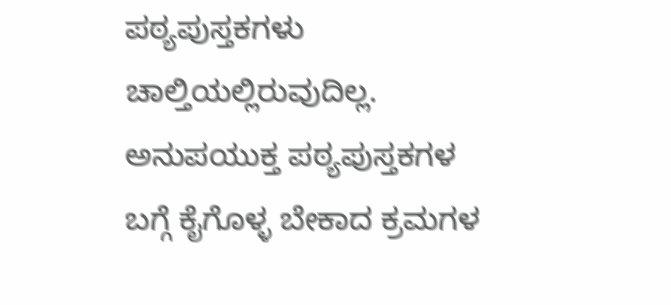ಪಠ್ಯಪುಸ್ತಕಗಳು ಚಾಲ್ತಿಯಲ್ಲಿರುವುದಿಲ್ಲ. ಅನುಪಯುಕ್ತ ಪಠ್ಯಪುಸ್ತಕಗಳ ಬಗ್ಗೆ ಕೈಗೊಳ್ಳ ಬೇಕಾದ ಕ್ರಮಗಳ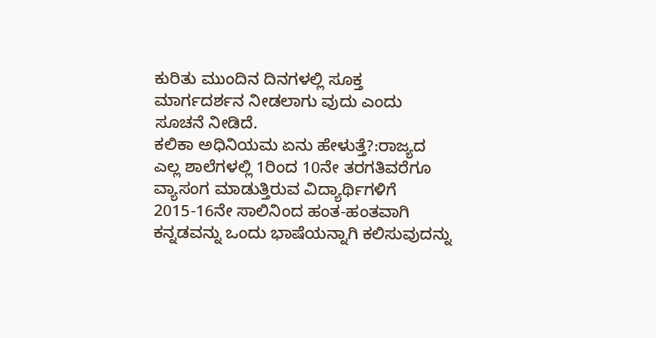ಕುರಿತು ಮುಂದಿನ ದಿನಗಳಲ್ಲಿ ಸೂಕ್ತ ಮಾರ್ಗದರ್ಶನ ನೀಡಲಾಗು ವುದು ಎಂದು ಸೂಚನೆ ನೀಡಿದೆ.
ಕಲಿಕಾ ಅಧಿನಿಯಮ ಏನು ಹೇಳುತ್ತೆ?:ರಾಜ್ಯದ ಎಲ್ಲ ಶಾಲೆಗಳಲ್ಲಿ 1ರಿಂದ 10ನೇ ತರಗತಿವರೆಗೂ ವ್ಯಾಸಂಗ ಮಾಡುತ್ತಿರುವ ವಿದ್ಯಾರ್ಥಿಗಳಿಗೆ 2015-16ನೇ ಸಾಲಿನಿಂದ ಹಂತ-ಹಂತವಾಗಿ ಕನ್ನಡವನ್ನು ಒಂದು ಭಾಷೆಯನ್ನಾಗಿ ಕಲಿಸುವುದನ್ನು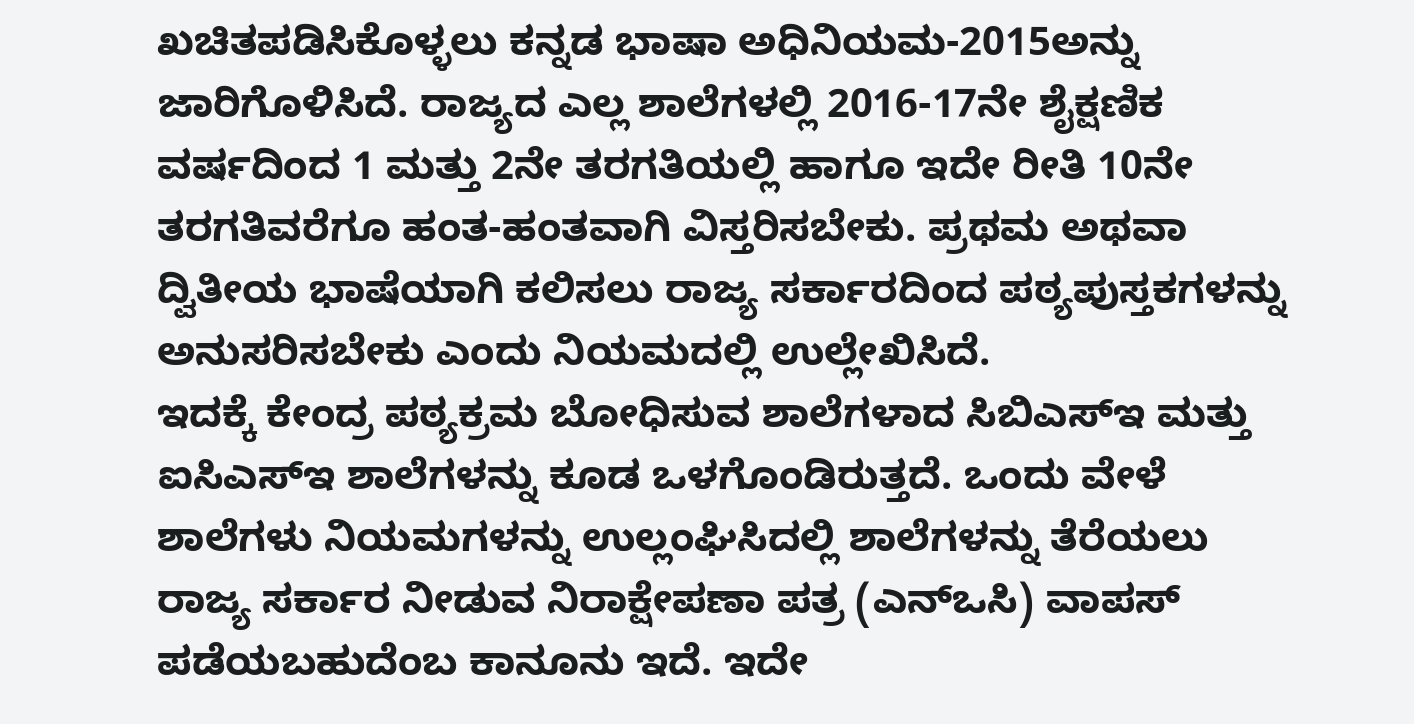ಖಚಿತಪಡಿಸಿಕೊಳ್ಳಲು ಕನ್ನಡ ಭಾಷಾ ಅಧಿನಿಯಮ-2015ಅನ್ನು ಜಾರಿಗೊಳಿಸಿದೆ. ರಾಜ್ಯದ ಎಲ್ಲ ಶಾಲೆಗಳಲ್ಲಿ 2016-17ನೇ ಶೈಕ್ಷಣಿಕ ವರ್ಷದಿಂದ 1 ಮತ್ತು 2ನೇ ತರಗತಿಯಲ್ಲಿ ಹಾಗೂ ಇದೇ ರೀತಿ 10ನೇ ತರಗತಿವರೆಗೂ ಹಂತ-ಹಂತವಾಗಿ ವಿಸ್ತರಿಸಬೇಕು. ಪ್ರಥಮ ಅಥವಾ ದ್ವಿತೀಯ ಭಾಷೆಯಾಗಿ ಕಲಿಸಲು ರಾಜ್ಯ ಸರ್ಕಾರದಿಂದ ಪಠ್ಯಪುಸ್ತಕಗಳನ್ನು ಅನುಸರಿಸಬೇಕು ಎಂದು ನಿಯಮದಲ್ಲಿ ಉಲ್ಲೇಖಿಸಿದೆ.
ಇದಕ್ಕೆ ಕೇಂದ್ರ ಪಠ್ಯಕ್ರಮ ಬೋಧಿಸುವ ಶಾಲೆಗಳಾದ ಸಿಬಿಎಸ್ಇ ಮತ್ತು ಐಸಿಎಸ್ಇ ಶಾಲೆಗಳನ್ನು ಕೂಡ ಒಳಗೊಂಡಿರುತ್ತದೆ. ಒಂದು ವೇಳೆ ಶಾಲೆಗಳು ನಿಯಮಗಳನ್ನು ಉಲ್ಲಂಘಿಸಿದಲ್ಲಿ ಶಾಲೆಗಳನ್ನು ತೆರೆಯಲು ರಾಜ್ಯ ಸರ್ಕಾರ ನೀಡುವ ನಿರಾಕ್ಷೇಪಣಾ ಪತ್ರ (ಎನ್ಒಸಿ) ವಾಪಸ್ ಪಡೆಯಬಹುದೆಂಬ ಕಾನೂನು ಇದೆ. ಇದೇ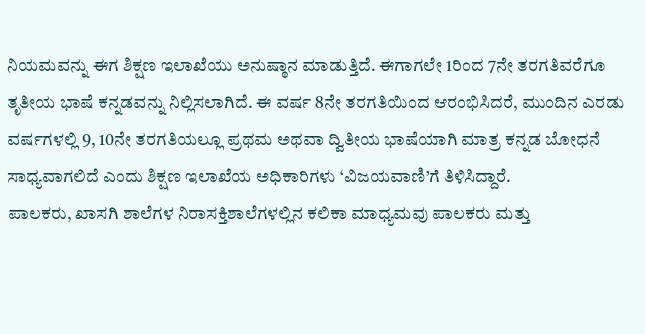ನಿಯಮವನ್ನು ಈಗ ಶಿಕ್ಷಣ ಇಲಾಖೆಯು ಅನುಷ್ಠಾನ ಮಾಡುತ್ತಿದೆ. ಈಗಾಗಲೇ 1ರಿಂದ 7ನೇ ತರಗತಿವರೆಗೂ ತೃತೀಯ ಭಾಷೆ ಕನ್ನಡವನ್ನು ನಿಲ್ಲಿಸಲಾಗಿದೆ. ಈ ವರ್ಷ 8ನೇ ತರಗತಿಯಿಂದ ಆರಂಭಿಸಿದರೆ, ಮುಂದಿನ ಎರಡು ವರ್ಷಗಳಲ್ಲಿ 9, 10ನೇ ತರಗತಿಯಲ್ಲೂ ಪ್ರಥಮ ಅಥವಾ ದ್ವಿತೀಯ ಭಾಷೆಯಾಗಿ ಮಾತ್ರ ಕನ್ನಡ ಬೋಧನೆ ಸಾಧ್ಯವಾಗಲಿದೆ ಎಂದು ಶಿಕ್ಷಣ ಇಲಾಖೆಯ ಅಧಿಕಾರಿಗಳು ‘ವಿಜಯವಾಣಿ’ಗೆ ತಿಳಿಸಿದ್ದಾರೆ.
ಪಾಲಕರು, ಖಾಸಗಿ ಶಾಲೆಗಳ ನಿರಾಸಕ್ತಿಶಾಲೆಗಳಲ್ಲಿನ ಕಲಿಕಾ ಮಾಧ್ಯಮವು ಪಾಲಕರು ಮತ್ತು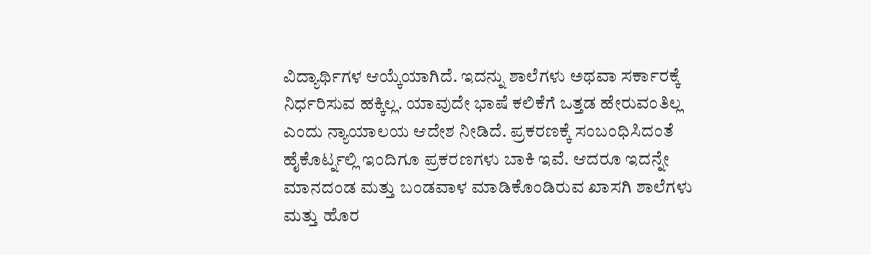ವಿದ್ಯಾರ್ಥಿಗಳ ಆಯ್ಕೆಯಾಗಿದೆ. ಇದನ್ನು ಶಾಲೆಗಳು ಅಥವಾ ಸರ್ಕಾರಕ್ಕೆ ನಿರ್ಧರಿಸುವ ಹಕ್ಕಿಲ್ಲ. ಯಾವುದೇ ಭಾಷೆ ಕಲಿಕೆಗೆ ಒತ್ತಡ ಹೇರುವಂತಿಲ್ಲ ಎಂದು ನ್ಯಾಯಾಲಯ ಆದೇಶ ನೀಡಿದೆ. ಪ್ರಕರಣಕ್ಕೆ ಸಂಬಂಧಿಸಿದಂತೆ ಹೈಕೊರ್ಟ್ನಲ್ಲಿ ಇಂದಿಗೂ ಪ್ರಕರಣಗಳು ಬಾಕಿ ಇವೆ. ಆದರೂ ಇದನ್ನೇ ಮಾನದಂಡ ಮತ್ತು ಬಂಡವಾಳ ಮಾಡಿಕೊಂಡಿರುವ ಖಾಸಗಿ ಶಾಲೆಗಳು ಮತ್ತು ಹೊರ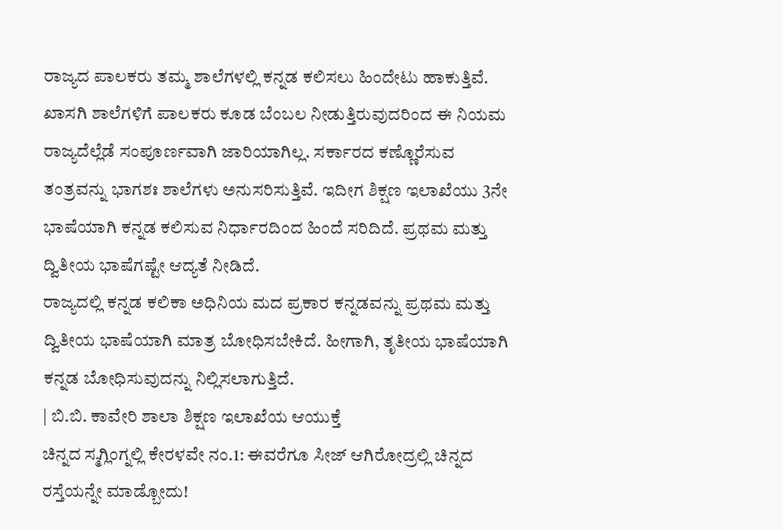ರಾಜ್ಯದ ಪಾಲಕರು ತಮ್ಮ ಶಾಲೆಗಳಲ್ಲಿ ಕನ್ನಡ ಕಲಿಸಲು ಹಿಂದೇಟು ಹಾಕುತ್ತಿವೆ. ಖಾಸಗಿ ಶಾಲೆಗಳಿಗೆ ಪಾಲಕರು ಕೂಡ ಬೆಂಬಲ ನೀಡುತ್ತಿರುವುದರಿಂದ ಈ ನಿಯಮ ರಾಜ್ಯದೆಲ್ಲೆಡೆ ಸಂಪೂರ್ಣವಾಗಿ ಜಾರಿಯಾಗಿಲ್ಲ. ಸರ್ಕಾರದ ಕಣ್ಣೊರೆಸುವ ತಂತ್ರವನ್ನು ಭಾಗಶಃ ಶಾಲೆಗಳು ಅನುಸರಿಸುತ್ತಿವೆ. ಇದೀಗ ಶಿಕ್ಷಣ ಇಲಾಖೆಯು 3ನೇ ಭಾಷೆಯಾಗಿ ಕನ್ನಡ ಕಲಿಸುವ ನಿರ್ಧಾರದಿಂದ ಹಿಂದೆ ಸರಿದಿದೆ. ಪ್ರಥಮ ಮತ್ತು ದ್ವಿತೀಯ ಭಾಷೆಗಷ್ಟೇ ಆದ್ಯತೆ ನೀಡಿದೆ.
ರಾಜ್ಯದಲ್ಲಿ ಕನ್ನಡ ಕಲಿಕಾ ಅಧಿನಿಯ ಮದ ಪ್ರಕಾರ ಕನ್ನಡವನ್ನು ಪ್ರಥಮ ಮತ್ತು ದ್ವಿತೀಯ ಭಾಷೆಯಾಗಿ ಮಾತ್ರ ಬೋಧಿಸಬೇಕಿದೆ. ಹೀಗಾಗಿ, ತೃತೀಯ ಭಾಷೆಯಾಗಿ ಕನ್ನಡ ಬೋಧಿಸುವುದನ್ನು ನಿಲ್ಲಿಸಲಾಗುತ್ತಿದೆ.
| ಬಿ.ಬಿ. ಕಾವೇರಿ ಶಾಲಾ ಶಿಕ್ಷಣ ಇಲಾಖೆಯ ಆಯುಕ್ತೆ
ಚಿನ್ನದ ಸ್ಮಗ್ಲಿಂಗ್ನಲ್ಲಿ ಕೇರಳವೇ ನಂ.1: ಈವರೆಗೂ ಸೀಜ್ ಆಗಿರೋದ್ರಲ್ಲಿ ಚಿನ್ನದ ರಸ್ತೆಯನ್ನೇ ಮಾಡ್ಬೋದು!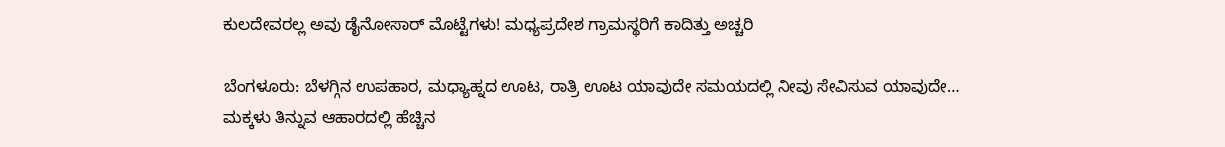ಕುಲದೇವರಲ್ಲ ಅವು ಡೈನೋಸಾರ್ ಮೊಟ್ಟೆಗಳು! ಮಧ್ಯಪ್ರದೇಶ ಗ್ರಾಮಸ್ಥರಿಗೆ ಕಾದಿತ್ತು ಅಚ್ಚರಿ

ಬೆಂಗಳೂರು: ಬೆಳಗ್ಗಿನ ಉಪಹಾರ, ಮಧ್ಯಾಹ್ನದ ಊಟ, ರಾತ್ರಿ ಊಟ ಯಾವುದೇ ಸಮಯದಲ್ಲಿ ನೀವು ಸೇವಿಸುವ ಯಾವುದೇ…
ಮಕ್ಕಳು ತಿನ್ನುವ ಆಹಾರದಲ್ಲಿ ಹೆಚ್ಚಿನ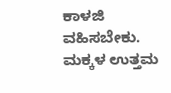ಕಾಳಜಿ ವಹಿಸಬೇಕು. ಮಕ್ಕಳ ಉತ್ತಮ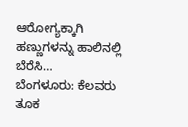ಆರೋಗ್ಯಕ್ಕಾಗಿ ಹಣ್ಣುಗಳನ್ನು ಹಾಲಿನಲ್ಲಿ ಬೆರೆಸಿ…
ಬೆಂಗಳೂರು: ಕೆಲವರು ತೂಕ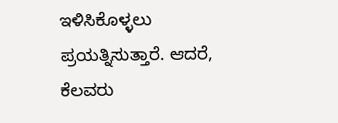ಇಳಿಸಿಕೊಳ್ಳಲು ಪ್ರಯತ್ನಿಸುತ್ತಾರೆ. ಆದರೆ, ಕೆಲವರು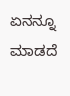ಏನನ್ನೂ ಮಾಡದೆ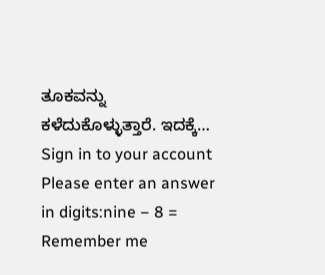ತೂಕವನ್ನು ಕಳೆದುಕೊಳ್ಳುತ್ತಾರೆ. ಇದಕ್ಕೆ…
Sign in to your account
Please enter an answer in digits:nine − 8 =
Remember me